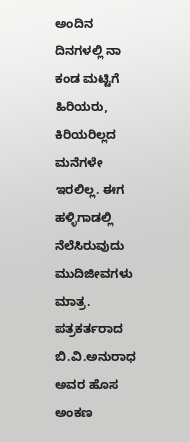ಅಂದಿನ ದಿನಗಳಲ್ಲಿ ನಾ ಕಂಡ ಮಟ್ಟಿಗೆ ಹಿರಿಯರು, ಕಿರಿಯರಿಲ್ಲದ ಮನೆಗಳೇ ಇರಲಿಲ್ಲ. ಈಗ ಹಳ್ಳಿಗಾಡಲ್ಲಿ ನೆಲೆಸಿರುವುದು ಮುದಿಜೀವಗಳು ಮಾತ್ರ. ಪತ್ರಕರ್ತರಾದ ಬಿ.ವಿ.ಅನುರಾಧ ಅವರ ಹೊಸ ಅಂಕಣ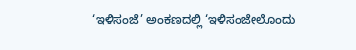‘ಇಳಿಸಂಜೆ’ ಅಂಕಣದಲ್ಲಿ ‘ಇಳಿಸಂಜೇಲೊಂದು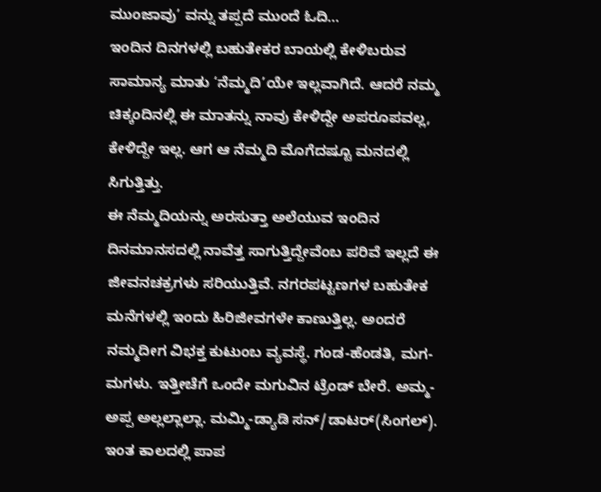ಮುಂಜಾವು’ ವನ್ನು ತಪ್ಪದೆ ಮುಂದೆ ಓದಿ…
ಇಂದಿನ ದಿನಗಳಲ್ಲಿ ಬಹುತೇಕರ ಬಾಯಲ್ಲಿ ಕೇಳಿಬರುವ ಸಾಮಾನ್ಯ ಮಾತು ‘ನೆಮ್ಮದಿ’ಯೇ ಇಲ್ಲವಾಗಿದೆ. ಆದರೆ ನಮ್ಮ ಚಿಕ್ಕಂದಿನಲ್ಲಿ ಈ ಮಾತನ್ನು ನಾವು ಕೇಳಿದ್ದೇ ಅಪರೂಪವಲ್ಲ, ಕೇಳಿದ್ದೇ ಇಲ್ಲ. ಆಗ ಆ ನೆಮ್ಮದಿ ಮೊಗೆದಷ್ಟೂ ಮನದಲ್ಲಿ ಸಿಗುತ್ತಿತ್ತು.
ಈ ನೆಮ್ಮದಿಯನ್ನು ಅರಸುತ್ತಾ ಅಲೆಯುವ ಇಂದಿನ ದಿನಮಾನಸದಲ್ಲಿ ನಾವೆತ್ತ ಸಾಗುತ್ತಿದ್ದೇವೆಂಬ ಪರಿವೆ ಇಲ್ಲದೆ ಈ ಜೀವನಚಕ್ರಗಳು ಸರಿಯುತ್ತಿವೆ. ನಗರಪಟ್ಟಣಗಳ ಬಹುತೇಕ ಮನೆಗಳಲ್ಲಿ ಇಂದು ಹಿರಿಜೀವಗಳೇ ಕಾಣುತ್ತಿಲ್ಲ. ಅಂದರೆ ನಮ್ಮದೀಗ ವಿಭಕ್ತ ಕುಟುಂಬ ವ್ಯವಸ್ಥೆ. ಗಂಡ-ಹೆಂಡತಿ, ಮಗ-ಮಗಳು. ಇತ್ತೀಚೆಗೆ ಒಂದೇ ಮಗುವಿನ ಟ್ರೆಂಡ್ ಬೇರೆ. ಅಮ್ಮ-ಅಪ್ಪ ಅಲ್ಲಲ್ಲಾಲ್ಲಾ. ಮಮ್ಮಿ-ಡ್ಯಾಡಿ ಸನ್/ಡಾಟರ್(ಸಿಂಗಲ್). ಇಂತ ಕಾಲದಲ್ಲಿ ಪಾಪ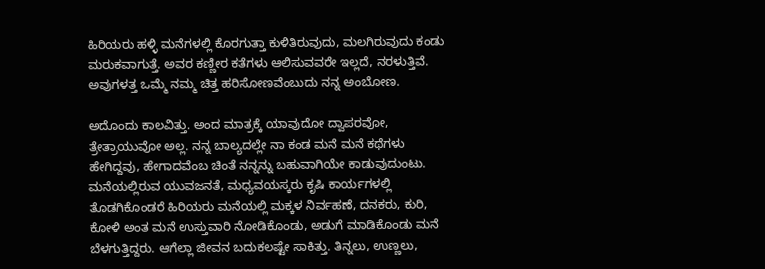ಹಿರಿಯರು ಹಳ್ಳಿ ಮನೆಗಳಲ್ಲಿ ಕೊರಗುತ್ತಾ ಕುಳಿತಿರುವುದು, ಮಲಗಿರುವುದು ಕಂಡು ಮರುಕವಾಗುತ್ತೆ. ಅವರ ಕಣ್ಣೀರ ಕತೆಗಳು ಆಲಿಸುವವರೇ ಇಲ್ಲದೆ, ನರಳುತ್ತಿವೆ. ಅವುಗಳತ್ತ ಒಮ್ಮೆ ನಮ್ಮ ಚಿತ್ತ ಹರಿಸೋಣವೆಂಬುದು ನನ್ನ ಅಂಬೋಣ.

ಅದೊಂದು ಕಾಲವಿತ್ತು. ಅಂದ ಮಾತ್ರಕ್ಕೆ ಯಾವುದೋ ದ್ವಾಪರವೋ, ತ್ರೇತ್ರಾಯುವೋ ಅಲ್ಲ. ನನ್ನ ಬಾಲ್ಯದಲ್ಲೇ ನಾ ಕಂಡ ಮನೆ ಮನೆ ಕಥೆಗಳು ಹೇಗಿದ್ದವು, ಹೇಗಾದವೆಂಬ ಚಿಂತೆ ನನ್ನನ್ನು ಬಹುವಾಗಿಯೇ ಕಾಡುವುದುಂಟು.
ಮನೆಯಲ್ಲಿರುವ ಯುವಜನತೆ, ಮಧ್ಯವಯಸ್ಕರು ಕೃಷಿ ಕಾರ್ಯಗಳಲ್ಲಿ ತೊಡಗಿಕೊಂಡರೆ ಹಿರಿಯರು ಮನೆಯಲ್ಲಿ ಮಕ್ಕಳ ನಿರ್ವಹಣೆ, ದನಕರು, ಕುರಿ, ಕೋಳಿ ಅಂತ ಮನೆ ಉಸ್ತುವಾರಿ ನೋಡಿಕೊಂಡು, ಅಡುಗೆ ಮಾಡಿಕೊಂಡು ಮನೆ ಬೆಳಗುತ್ತಿದ್ದರು. ಆಗೆಲ್ಲಾ ಜೀವನ ಬದುಕಲಷ್ಟೇ ಸಾಕಿತ್ತು. ತಿನ್ನಲು, ಉಣ್ಣಲು,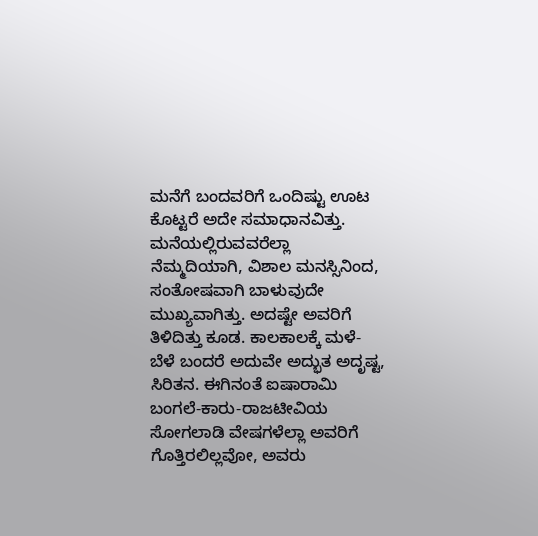ಮನೆಗೆ ಬಂದವರಿಗೆ ಒಂದಿಷ್ಟು ಊಟ ಕೊಟ್ಟರೆ ಅದೇ ಸಮಾಧಾನವಿತ್ತು. ಮನೆಯಲ್ಲಿರುವವರೆಲ್ಲಾ ನೆಮ್ಮದಿಯಾಗಿ, ವಿಶಾಲ ಮನಸ್ಸಿನಿಂದ, ಸಂತೋಷವಾಗಿ ಬಾಳುವುದೇ ಮುಖ್ಯವಾಗಿತ್ತು. ಅದಷ್ಟೇ ಅವರಿಗೆ ತಿಳಿದಿತ್ತು ಕೂಡ. ಕಾಲಕಾಲಕ್ಕೆ ಮಳೆ-ಬೆಳೆ ಬಂದರೆ ಅದುವೇ ಅದ್ಭುತ ಅದೃಷ್ಟ, ಸಿರಿತನ. ಈಗಿನಂತೆ ಐಷಾರಾಮಿ ಬಂಗಲೆ-ಕಾರು-ರಾಜಟೀವಿಯ ಸೋಗಲಾಡಿ ವೇಷಗಳೆಲ್ಲಾ ಅವರಿಗೆ ಗೊತ್ತಿರಲಿಲ್ಲವೋ, ಅವರು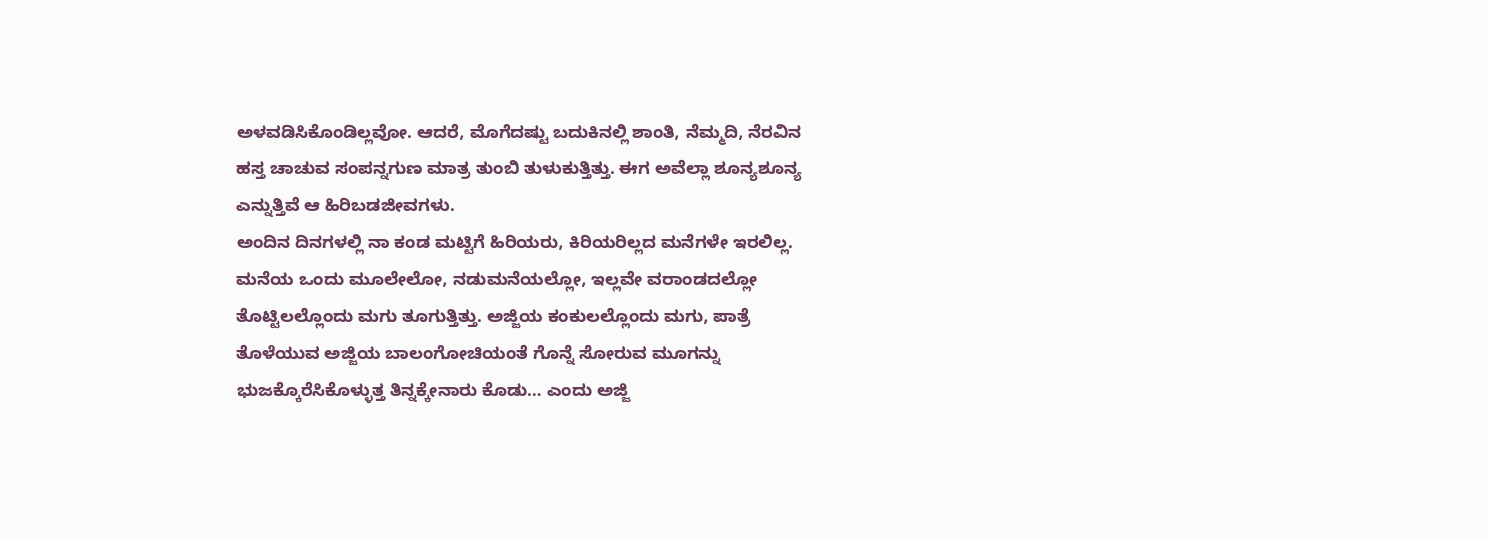ಅಳವಡಿಸಿಕೊಂಡಿಲ್ಲವೋ. ಆದರೆ, ಮೊಗೆದಷ್ಟು ಬದುಕಿನಲ್ಲಿ ಶಾಂತಿ, ನೆಮ್ಮದಿ, ನೆರವಿನ ಹಸ್ತ ಚಾಚುವ ಸಂಪನ್ನಗುಣ ಮಾತ್ರ ತುಂಬಿ ತುಳುಕುತ್ತಿತ್ತು. ಈಗ ಅವೆಲ್ಲಾ ಶೂನ್ಯಶೂನ್ಯ ಎನ್ನುತ್ತಿವೆ ಆ ಹಿರಿಬಡಜೀವಗಳು.
ಅಂದಿನ ದಿನಗಳಲ್ಲಿ ನಾ ಕಂಡ ಮಟ್ಟಿಗೆ ಹಿರಿಯರು, ಕಿರಿಯರಿಲ್ಲದ ಮನೆಗಳೇ ಇರಲಿಲ್ಲ. ಮನೆಯ ಒಂದು ಮೂಲೇಲೋ, ನಡುಮನೆಯಲ್ಲೋ, ಇಲ್ಲವೇ ವರಾಂಡದಲ್ಲೋ ತೊಟ್ಟಿಲಲ್ಲೊಂದು ಮಗು ತೂಗುತ್ತಿತ್ತು. ಅಜ್ಜಿಯ ಕಂಕುಲಲ್ಲೊಂದು ಮಗು, ಪಾತ್ರೆ ತೊಳೆಯುವ ಅಜ್ಜಿಯ ಬಾಲಂಗೋಚಿಯಂತೆ ಗೊನ್ನೆ ಸೋರುವ ಮೂಗನ್ನು ಭುಜಕ್ಕೊರೆಸಿಕೊಳ್ಳುತ್ತ ತಿನ್ನಕ್ಕೇನಾರು ಕೊಡು… ಎಂದು ಅಜ್ಜಿ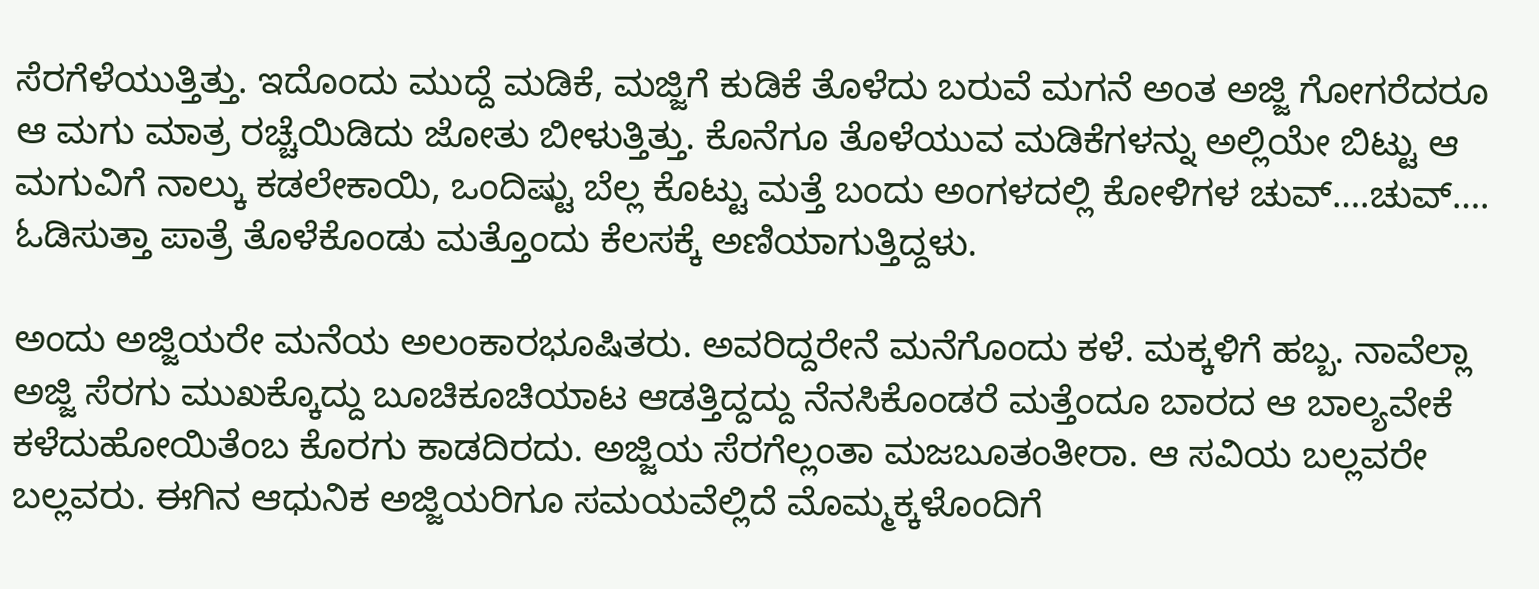ಸೆರಗೆಳೆಯುತ್ತಿತ್ತು. ಇದೊಂದು ಮುದ್ದೆ ಮಡಿಕೆ, ಮಜ್ಜಿಗೆ ಕುಡಿಕೆ ತೊಳೆದು ಬರುವೆ ಮಗನೆ ಅಂತ ಅಜ್ಜಿ ಗೋಗರೆದರೂ ಆ ಮಗು ಮಾತ್ರ ರಚ್ಚೆಯಿಡಿದು ಜೋತು ಬೀಳುತ್ತಿತ್ತು. ಕೊನೆಗೂ ತೊಳೆಯುವ ಮಡಿಕೆಗಳನ್ನು ಅಲ್ಲಿಯೇ ಬಿಟ್ಟು ಆ ಮಗುವಿಗೆ ನಾಲ್ಕು ಕಡಲೇಕಾಯಿ, ಒಂದಿಷ್ಟು ಬೆಲ್ಲ ಕೊಟ್ಟು ಮತ್ತೆ ಬಂದು ಅಂಗಳದಲ್ಲಿ ಕೋಳಿಗಳ ಚುವ್….ಚುವ್…. ಓಡಿಸುತ್ತಾ ಪಾತ್ರೆ ತೊಳೆಕೊಂಡು ಮತ್ತೊಂದು ಕೆಲಸಕ್ಕೆ ಅಣಿಯಾಗುತ್ತಿದ್ದಳು.

ಅಂದು ಅಜ್ಜಿಯರೇ ಮನೆಯ ಅಲಂಕಾರಭೂಷಿತರು. ಅವರಿದ್ದರೇನೆ ಮನೆಗೊಂದು ಕಳೆ. ಮಕ್ಕಳಿಗೆ ಹಬ್ಬ. ನಾವೆಲ್ಲಾ ಅಜ್ಜಿ ಸೆರಗು ಮುಖಕ್ಕೊದ್ದು ಬೂಚಿಕೂಚಿಯಾಟ ಆಡತ್ತಿದ್ದದ್ದು ನೆನಸಿಕೊಂಡರೆ ಮತ್ತೆಂದೂ ಬಾರದ ಆ ಬಾಲ್ಯವೇಕೆ ಕಳೆದುಹೋಯಿತೆಂಬ ಕೊರಗು ಕಾಡದಿರದು. ಅಜ್ಜಿಯ ಸೆರಗೆಲ್ಲಂತಾ ಮಜಬೂತಂತೀರಾ. ಆ ಸವಿಯ ಬಲ್ಲವರೇ ಬಲ್ಲವರು. ಈಗಿನ ಆಧುನಿಕ ಅಜ್ಜಿಯರಿಗೂ ಸಮಯವೆಲ್ಲಿದೆ ಮೊಮ್ಮಕ್ಕಳೊಂದಿಗೆ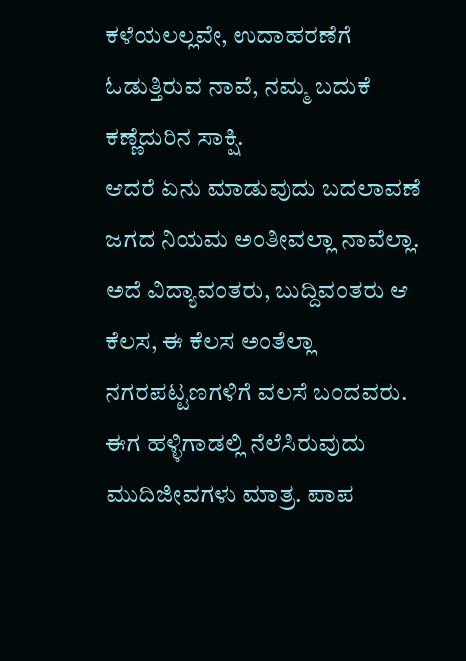ಕಳೆಯಲಲ್ಲವೇ, ಉದಾಹರಣೆಗೆ ಓಡುತ್ತಿರುವ ನಾವೆ, ನಮ್ಮ ಬದುಕೆ ಕಣ್ಣೆದುರಿನ ಸಾಕ್ಷಿ.
ಆದರೆ ಏನು ಮಾಡುವುದು ಬದಲಾವಣೆ ಜಗದ ನಿಯಮ ಅಂತೀವಲ್ಲಾ ನಾವೆಲ್ಲಾ. ಅದೆ ವಿದ್ಯಾವಂತರು, ಬುದ್ದಿವಂತರು ಆ ಕೆಲಸ, ಈ ಕೆಲಸ ಅಂತೆಲ್ಲಾ ನಗರಪಟ್ಟಣಗಳಿಗೆ ವಲಸೆ ಬಂದವರು. ಈಗ ಹಳ್ಳಿಗಾಡಲ್ಲಿ ನೆಲೆಸಿರುವುದು ಮುದಿಜೀವಗಳು ಮಾತ್ರ. ಪಾಪ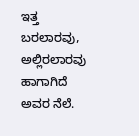ಇತ್ತ ಬರಲಾರವು, ಅಲ್ಲಿರಲಾರವು ಹಾಗಾಗಿದೆ ಅವರ ನೆಲೆ.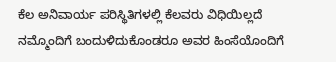ಕೆಲ ಅನಿವಾರ್ಯ ಪರಿಸ್ಥಿತಿಗಳಲ್ಲಿ ಕೆಲವರು ವಿಧಿಯಿಲ್ಲದೆ ನಮ್ಮೊಂದಿಗೆ ಬಂದುಳಿದುಕೊಂಡರೂ ಅವರ ಹಿಂಸೆಯೊಂದಿಗೆ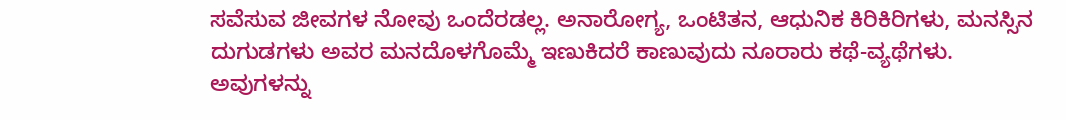ಸವೆಸುವ ಜೀವಗಳ ನೋವು ಒಂದೆರಡಲ್ಲ. ಅನಾರೋಗ್ಯ, ಒಂಟಿತನ, ಆಧುನಿಕ ಕಿರಿಕಿರಿಗಳು, ಮನಸ್ಸಿನ ದುಗುಡಗಳು ಅವರ ಮನದೊಳಗೊಮ್ಮೆ ಇಣುಕಿದರೆ ಕಾಣುವುದು ನೂರಾರು ಕಥೆ-ವ್ಯಥೆಗಳು. ಅವುಗಳನ್ನು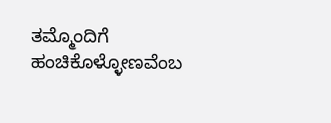ತಮ್ಮೊಂದಿಗೆ ಹಂಚಿಕೊಳ್ಳೋಣವೆಂಬ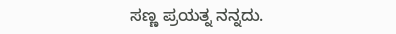ಸಣ್ಣ ಪ್ರಯತ್ನ ನನ್ನದು.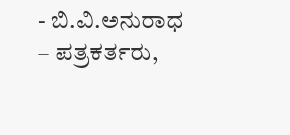- ಬಿ.ವಿ.ಅನುರಾಧ – ಪತ್ರಕರ್ತರು,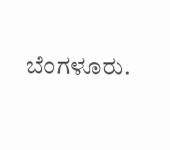ಬೆಂಗಳೂರು.